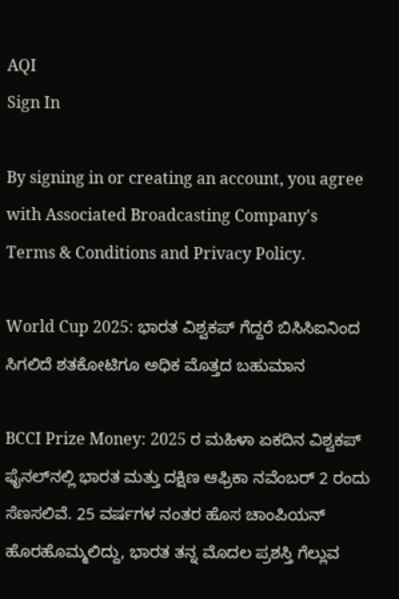AQI
Sign In

By signing in or creating an account, you agree with Associated Broadcasting Company's Terms & Conditions and Privacy Policy.

World Cup 2025: ಭಾರತ ವಿಶ್ವಕಪ್‌ ಗೆದ್ದರೆ ಬಿಸಿಸಿಐನಿಂದ ಸಿಗಲಿದೆ ಶತಕೋಟಿಗೂ ಅಧಿಕ ಮೊತ್ತದ ಬಹುಮಾನ

BCCI Prize Money: 2025 ರ ಮಹಿಳಾ ಏಕದಿನ ವಿಶ್ವಕಪ್ ಫೈನಲ್‌ನಲ್ಲಿ ಭಾರತ ಮತ್ತು ದಕ್ಷಿಣ ಆಫ್ರಿಕಾ ನವೆಂಬರ್ 2 ರಂದು ಸೆಣಸಲಿವೆ. 25 ವರ್ಷಗಳ ನಂತರ ಹೊಸ ಚಾಂಪಿಯನ್ ಹೊರಹೊಮ್ಮಲಿದ್ದು, ಭಾರತ ತನ್ನ ಮೊದಲ ಪ್ರಶಸ್ತಿ ಗೆಲ್ಲುವ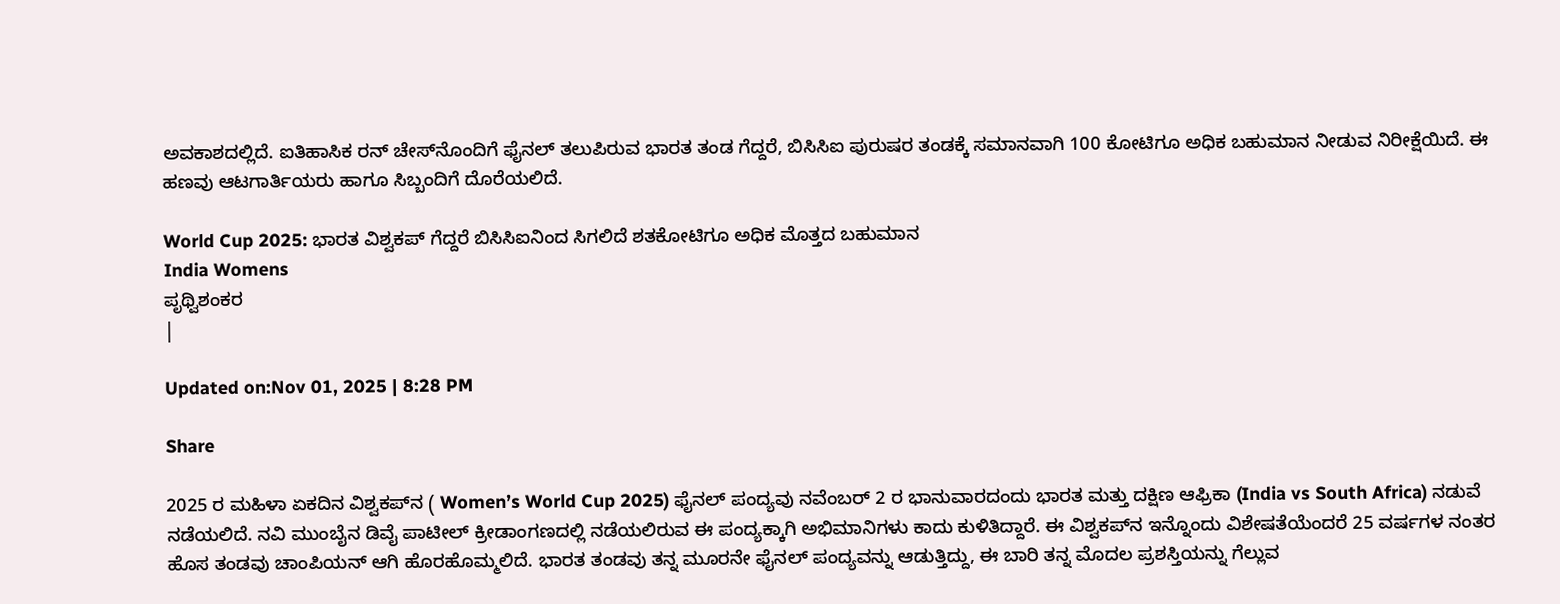ಅವಕಾಶದಲ್ಲಿದೆ. ಐತಿಹಾಸಿಕ ರನ್ ಚೇಸ್‌ನೊಂದಿಗೆ ಫೈನಲ್ ತಲುಪಿರುವ ಭಾರತ ತಂಡ ಗೆದ್ದರೆ, ಬಿಸಿಸಿಐ ಪುರುಷರ ತಂಡಕ್ಕೆ ಸಮಾನವಾಗಿ 100 ಕೋಟಿಗೂ ಅಧಿಕ ಬಹುಮಾನ ನೀಡುವ ನಿರೀಕ್ಷೆಯಿದೆ. ಈ ಹಣವು ಆಟಗಾರ್ತಿಯರು ಹಾಗೂ ಸಿಬ್ಬಂದಿಗೆ ದೊರೆಯಲಿದೆ.

World Cup 2025: ಭಾರತ ವಿಶ್ವಕಪ್‌ ಗೆದ್ದರೆ ಬಿಸಿಸಿಐನಿಂದ ಸಿಗಲಿದೆ ಶತಕೋಟಿಗೂ ಅಧಿಕ ಮೊತ್ತದ ಬಹುಮಾನ
India Womens
ಪೃಥ್ವಿಶಂಕರ
|

Updated on:Nov 01, 2025 | 8:28 PM

Share

2025 ರ ಮಹಿಳಾ ಏಕದಿನ ವಿಶ್ವಕಪ್‌ನ ( Women’s World Cup 2025) ಫೈನಲ್ ಪಂದ್ಯವು ನವೆಂಬರ್ 2 ರ ಭಾನುವಾರದಂದು ಭಾರತ ಮತ್ತು ದಕ್ಷಿಣ ಆಫ್ರಿಕಾ (India vs South Africa) ನಡುವೆ ನಡೆಯಲಿದೆ. ನವಿ ಮುಂಬೈನ ಡಿವೈ ಪಾಟೀಲ್ ಕ್ರೀಡಾಂಗಣದಲ್ಲಿ ನಡೆಯಲಿರುವ ಈ ಪಂದ್ಯಕ್ಕಾಗಿ ಅಭಿಮಾನಿಗಳು ಕಾದು ಕುಳಿತಿದ್ದಾರೆ. ಈ ವಿಶ್ವಕಪ್‌ನ ಇನ್ನೊಂದು ವಿಶೇಷತೆಯೆಂದರೆ 25 ವರ್ಷಗಳ ನಂತರ ಹೊಸ ತಂಡವು ಚಾಂಪಿಯನ್ ಆಗಿ ಹೊರಹೊಮ್ಮಲಿದೆ. ಭಾರತ ತಂಡವು ತನ್ನ ಮೂರನೇ ಫೈನಲ್ ಪಂದ್ಯವನ್ನು ಆಡುತ್ತಿದ್ದು, ಈ ಬಾರಿ ತನ್ನ ಮೊದಲ ಪ್ರಶಸ್ತಿಯನ್ನು ಗೆಲ್ಲುವ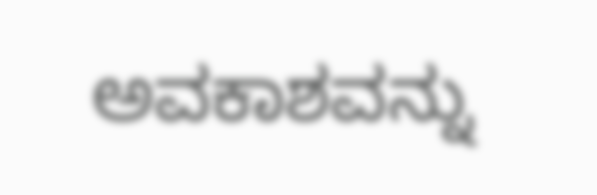ಅವಕಾಶವನ್ನು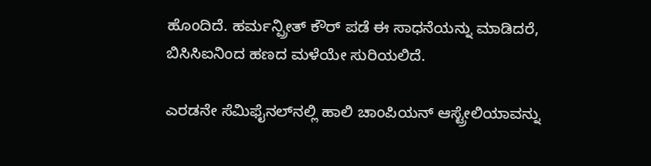ಹೊಂದಿದೆ. ಹರ್ಮನ್ಪ್ರೀತ್ ಕೌರ್ ಪಡೆ ಈ ಸಾಧನೆಯನ್ನು ಮಾಡಿದರೆ, ಬಿಸಿಸಿಐನಿಂದ ಹಣದ ಮಳೆಯೇ ಸುರಿಯಲಿದೆ.

ಎರಡನೇ ಸೆಮಿಫೈನಲ್‌ನಲ್ಲಿ ಹಾಲಿ ಚಾಂಪಿಯನ್ ಆಸ್ಟ್ರೇಲಿಯಾವನ್ನು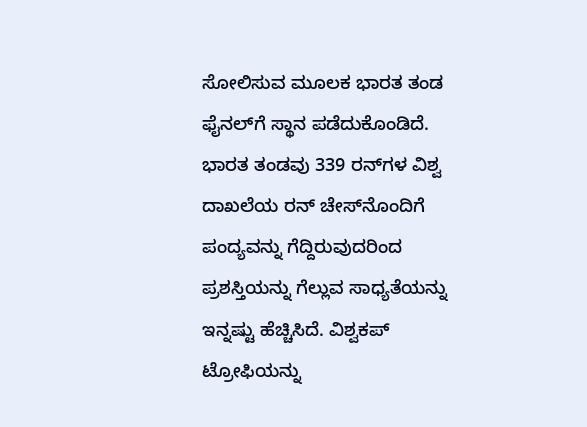ಸೋಲಿಸುವ ಮೂಲಕ ಭಾರತ ತಂಡ ಫೈನಲ್‌ಗೆ ಸ್ಥಾನ ಪಡೆದುಕೊಂಡಿದೆ. ಭಾರತ ತಂಡವು 339 ರನ್‌ಗಳ ವಿಶ್ವ ದಾಖಲೆಯ ರನ್ ಚೇಸ್‌ನೊಂದಿಗೆ ಪಂದ್ಯವನ್ನು ಗೆದ್ದಿರುವುದರಿಂದ ಪ್ರಶಸ್ತಿಯನ್ನು ಗೆಲ್ಲುವ ಸಾಧ್ಯತೆಯನ್ನು ಇನ್ನಷ್ಟು ಹೆಚ್ಚಿಸಿದೆ. ವಿಶ್ವಕಪ್ ಟ್ರೋಫಿಯನ್ನು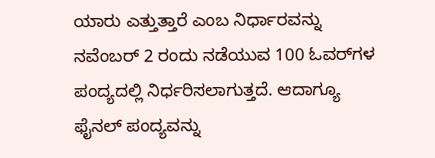ಯಾರು ಎತ್ತುತ್ತಾರೆ ಎಂಬ ನಿರ್ಧಾರವನ್ನು ನವೆಂಬರ್ 2 ರಂದು ನಡೆಯುವ 100 ಓವರ್‌ಗಳ ಪಂದ್ಯದಲ್ಲಿ ನಿರ್ಧರಿಸಲಾಗುತ್ತದೆ. ಆದಾಗ್ಯೂ ಫೈನಲ್ ಪಂದ್ಯವನ್ನು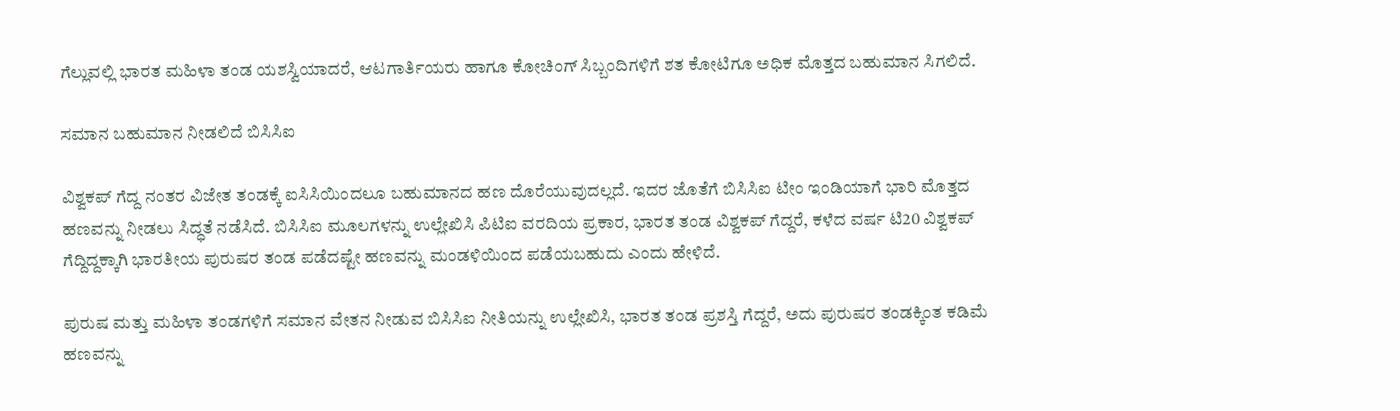ಗೆಲ್ಲುವಲ್ಲಿ ಭಾರತ ಮಹಿಳಾ ತಂಡ ಯಶಸ್ವಿಯಾದರೆ, ಆಟಗಾರ್ತಿಯರು ಹಾಗೂ ಕೋಚಿಂಗ್ ಸಿಬ್ಬಂದಿಗಳಿಗೆ ಶತ ಕೋಟಿಗೂ ಅಧಿಕ ಮೊತ್ತದ ಬಹುಮಾನ ಸಿಗಲಿದೆ.

ಸಮಾನ ಬಹುಮಾನ ನೀಡಲಿದೆ ಬಿಸಿಸಿಐ

ವಿಶ್ವಕಪ್ ಗೆದ್ದ ನಂತರ ವಿಜೇತ ತಂಡಕ್ಕೆ ಐಸಿಸಿಯಿಂದಲೂ ಬಹುಮಾನದ ಹಣ ದೊರೆಯುವುದಲ್ಲದೆ. ಇದರ ಜೊತೆಗೆ ಬಿಸಿಸಿಐ ಟೀಂ ಇಂಡಿಯಾಗೆ ಭಾರಿ ಮೊತ್ತದ ಹಣವನ್ನು ನೀಡಲು ಸಿದ್ಧತೆ ನಡೆಸಿದೆ. ಬಿಸಿಸಿಐ ಮೂಲಗಳನ್ನು ಉಲ್ಲೇಖಿಸಿ ಪಿಟಿಐ ವರದಿಯ ಪ್ರಕಾರ, ಭಾರತ ತಂಡ ವಿಶ್ವಕಪ್ ಗೆದ್ದರೆ, ಕಳೆದ ವರ್ಷ ಟಿ20 ವಿಶ್ವಕಪ್ ಗೆದ್ದಿದ್ದಕ್ಕಾಗಿ ಭಾರತೀಯ ಪುರುಷರ ತಂಡ ಪಡೆದಷ್ಟೇ ಹಣವನ್ನು ಮಂಡಳಿಯಿಂದ ಪಡೆಯಬಹುದು ಎಂದು ಹೇಳಿದೆ.

ಪುರುಷ ಮತ್ತು ಮಹಿಳಾ ತಂಡಗಳಿಗೆ ಸಮಾನ ವೇತನ ನೀಡುವ ಬಿಸಿಸಿಐ ನೀತಿಯನ್ನು ಉಲ್ಲೇಖಿಸಿ, ಭಾರತ ತಂಡ ಪ್ರಶಸ್ತಿ ಗೆದ್ದರೆ, ಅದು ಪುರುಷರ ತಂಡಕ್ಕಿಂತ ಕಡಿಮೆ ಹಣವನ್ನು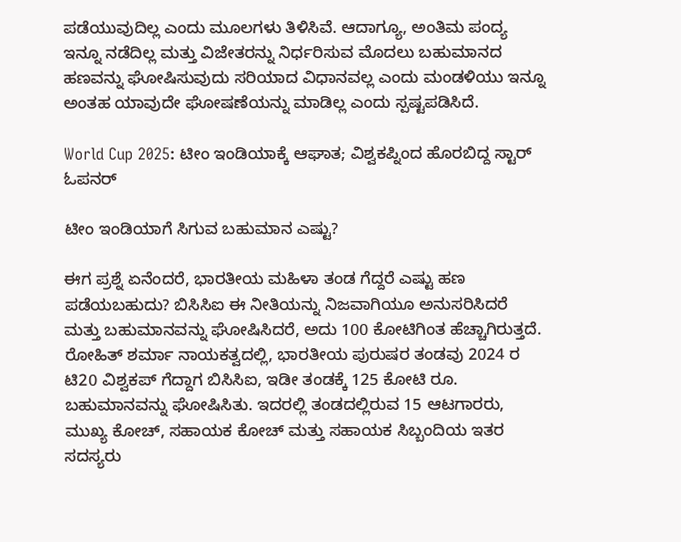ಪಡೆಯುವುದಿಲ್ಲ ಎಂದು ಮೂಲಗಳು ತಿಳಿಸಿವೆ. ಆದಾಗ್ಯೂ, ಅಂತಿಮ ಪಂದ್ಯ ಇನ್ನೂ ನಡೆದಿಲ್ಲ ಮತ್ತು ವಿಜೇತರನ್ನು ನಿರ್ಧರಿಸುವ ಮೊದಲು ಬಹುಮಾನದ ಹಣವನ್ನು ಘೋಷಿಸುವುದು ಸರಿಯಾದ ವಿಧಾನವಲ್ಲ ಎಂದು ಮಂಡಳಿಯು ಇನ್ನೂ ಅಂತಹ ಯಾವುದೇ ಘೋಷಣೆಯನ್ನು ಮಾಡಿಲ್ಲ ಎಂದು ಸ್ಪಷ್ಟಪಡಿಸಿದೆ.

World Cup 2025: ಟೀಂ ಇಂಡಿಯಾಕ್ಕೆ ಆಘಾತ; ವಿಶ್ವಕಪ್ನಿಂದ ಹೊರಬಿದ್ದ ಸ್ಟಾರ್ ಓಪನರ್

ಟೀಂ ಇಂಡಿಯಾಗೆ ಸಿಗುವ ಬಹುಮಾನ ಎಷ್ಟು?

ಈಗ ಪ್ರಶ್ನೆ ಏನೆಂದರೆ, ಭಾರತೀಯ ಮಹಿಳಾ ತಂಡ ಗೆದ್ದರೆ ಎಷ್ಟು ಹಣ ಪಡೆಯಬಹುದು? ಬಿಸಿಸಿಐ ಈ ನೀತಿಯನ್ನು ನಿಜವಾಗಿಯೂ ಅನುಸರಿಸಿದರೆ ಮತ್ತು ಬಹುಮಾನವನ್ನು ಘೋಷಿಸಿದರೆ, ಅದು 100 ಕೋಟಿಗಿಂತ ಹೆಚ್ಚಾಗಿರುತ್ತದೆ. ರೋಹಿತ್ ಶರ್ಮಾ ನಾಯಕತ್ವದಲ್ಲಿ, ಭಾರತೀಯ ಪುರುಷರ ತಂಡವು 2024 ರ ಟಿ20 ವಿಶ್ವಕಪ್ ಗೆದ್ದಾಗ ಬಿಸಿಸಿಐ, ಇಡೀ ತಂಡಕ್ಕೆ 125 ಕೋಟಿ ರೂ. ಬಹುಮಾನವನ್ನು ಘೋಷಿಸಿತು. ಇದರಲ್ಲಿ ತಂಡದಲ್ಲಿರುವ 15 ಆಟಗಾರರು, ಮುಖ್ಯ ಕೋಚ್, ಸಹಾಯಕ ಕೋಚ್ ಮತ್ತು ಸಹಾಯಕ ಸಿಬ್ಬಂದಿಯ ಇತರ ಸದಸ್ಯರು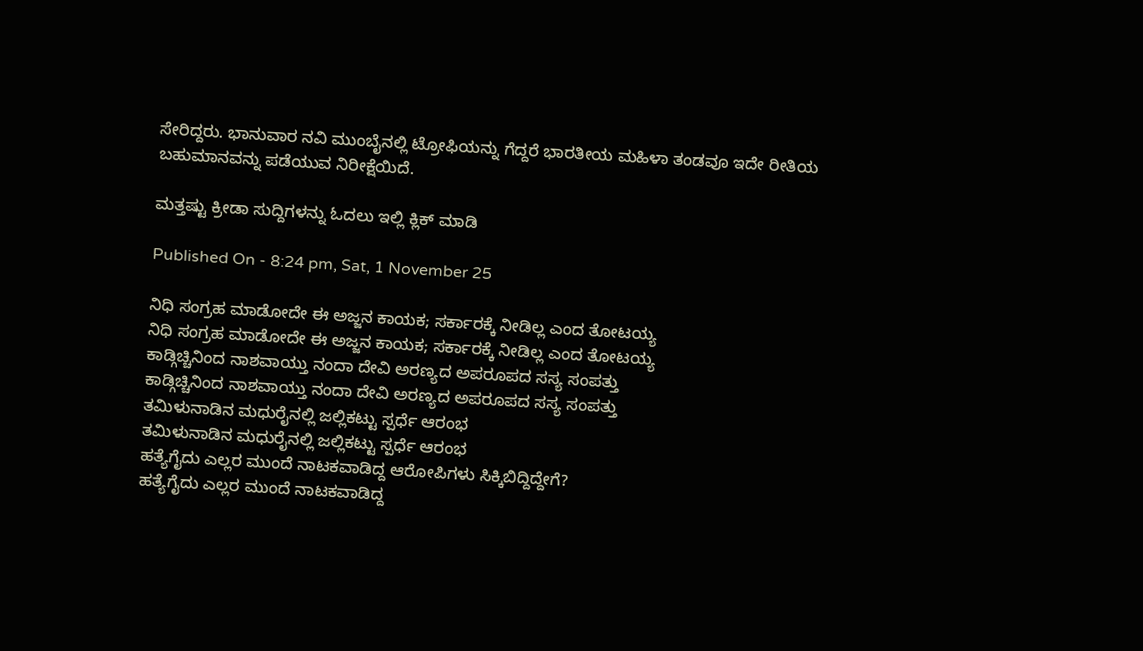ಸೇರಿದ್ದರು. ಭಾನುವಾರ ನವಿ ಮುಂಬೈನಲ್ಲಿ ಟ್ರೋಫಿಯನ್ನು ಗೆದ್ದರೆ ಭಾರತೀಯ ಮಹಿಳಾ ತಂಡವೂ ಇದೇ ರೀತಿಯ ಬಹುಮಾನವನ್ನು ಪಡೆಯುವ ನಿರೀಕ್ಷೆಯಿದೆ.

ಮತ್ತಷ್ಟು ಕ್ರೀಡಾ ಸುದ್ದಿಗಳನ್ನು ಓದಲು ಇಲ್ಲಿ ಕ್ಲಿಕ್ ಮಾಡಿ

Published On - 8:24 pm, Sat, 1 November 25

ನಿಧಿ ಸಂಗ್ರಹ ಮಾಡೋದೇ ಈ ಅಜ್ಜನ ಕಾಯಕ; ಸರ್ಕಾರಕ್ಕೆ ನೀಡಿಲ್ಲ ಎಂದ ತೋಟಯ್ಯ
ನಿಧಿ ಸಂಗ್ರಹ ಮಾಡೋದೇ ಈ ಅಜ್ಜನ ಕಾಯಕ; ಸರ್ಕಾರಕ್ಕೆ ನೀಡಿಲ್ಲ ಎಂದ ತೋಟಯ್ಯ
ಕಾಡ್ಗಿಚ್ಚಿನಿಂದ ನಾಶವಾಯ್ತು ನಂದಾ ದೇವಿ ಅರಣ್ಯದ ಅಪರೂಪದ ಸಸ್ಯ ಸಂಪತ್ತು
ಕಾಡ್ಗಿಚ್ಚಿನಿಂದ ನಾಶವಾಯ್ತು ನಂದಾ ದೇವಿ ಅರಣ್ಯದ ಅಪರೂಪದ ಸಸ್ಯ ಸಂಪತ್ತು
ತಮಿಳುನಾಡಿನ ಮಧುರೈನಲ್ಲಿ ಜಲ್ಲಿಕಟ್ಟು ಸ್ಪರ್ಧೆ ಆರಂಭ
ತಮಿಳುನಾಡಿನ ಮಧುರೈನಲ್ಲಿ ಜಲ್ಲಿಕಟ್ಟು ಸ್ಪರ್ಧೆ ಆರಂಭ
ಹತ್ಯೆಗೈದು ಎಲ್ಲರ ಮುಂದೆ ನಾಟಕವಾಡಿದ್ದ ಆರೋಪಿಗಳು ಸಿಕ್ಕಿಬಿದ್ದಿದ್ದೇಗೆ?
ಹತ್ಯೆಗೈದು ಎಲ್ಲರ ಮುಂದೆ ನಾಟಕವಾಡಿದ್ದ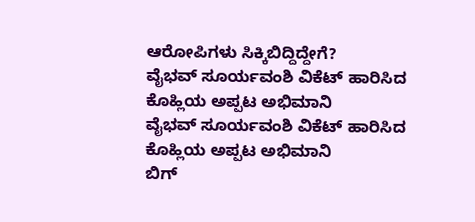ಆರೋಪಿಗಳು ಸಿಕ್ಕಿಬಿದ್ದಿದ್ದೇಗೆ?
ವೈಭವ್ ಸೂರ್ಯವಂಶಿ ವಿಕೆಟ್ ಹಾರಿಸಿದ ಕೊಹ್ಲಿಯ ಅಪ್ಪಟ ಅಭಿಮಾನಿ
ವೈಭವ್ ಸೂರ್ಯವಂಶಿ ವಿಕೆಟ್ ಹಾರಿಸಿದ ಕೊಹ್ಲಿಯ ಅಪ್ಪಟ ಅಭಿಮಾನಿ
ಬಿಗ್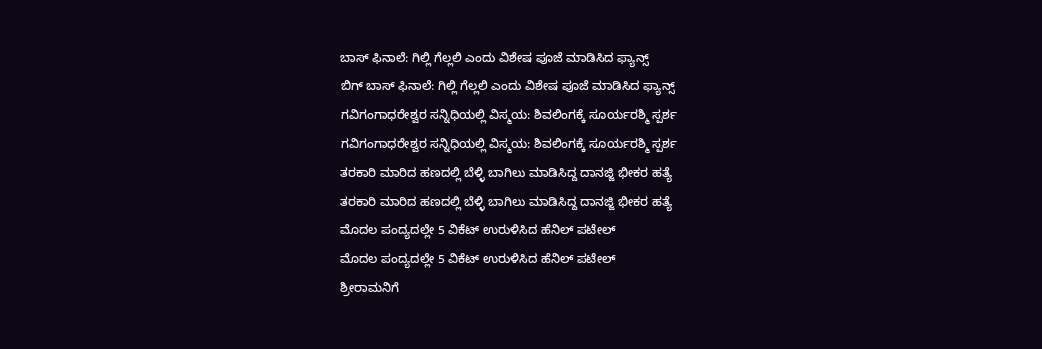ಬಾಸ್ ಫಿನಾಲೆ: ಗಿಲ್ಲಿ ಗೆಲ್ಲಲಿ ಎಂದು ವಿಶೇಷ ಪೂಜೆ ಮಾಡಿಸಿದ ಫ್ಯಾನ್ಸ್
ಬಿಗ್ ಬಾಸ್ ಫಿನಾಲೆ: ಗಿಲ್ಲಿ ಗೆಲ್ಲಲಿ ಎಂದು ವಿಶೇಷ ಪೂಜೆ ಮಾಡಿಸಿದ ಫ್ಯಾನ್ಸ್
ಗವಿಗಂಗಾಧರೇಶ್ವರ ಸನ್ನಿಧಿಯಲ್ಲಿ ವಿಸ್ಮಯ: ಶಿವಲಿಂಗಕ್ಕೆ ಸೂರ್ಯರಶ್ಮಿ ಸ್ಪರ್ಶ
ಗವಿಗಂಗಾಧರೇಶ್ವರ ಸನ್ನಿಧಿಯಲ್ಲಿ ವಿಸ್ಮಯ: ಶಿವಲಿಂಗಕ್ಕೆ ಸೂರ್ಯರಶ್ಮಿ ಸ್ಪರ್ಶ
ತರಕಾರಿ ಮಾರಿದ ಹಣದಲ್ಲಿ ಬೆಳ್ಳಿ ಬಾಗಿಲು ಮಾಡಿಸಿದ್ದ ದಾನಜ್ಜಿ ಭೀಕರ ಹತ್ಯೆ
ತರಕಾರಿ ಮಾರಿದ ಹಣದಲ್ಲಿ ಬೆಳ್ಳಿ ಬಾಗಿಲು ಮಾಡಿಸಿದ್ದ ದಾನಜ್ಜಿ ಭೀಕರ ಹತ್ಯೆ
ಮೊದಲ ಪಂದ್ಯದಲ್ಲೇ 5 ವಿಕೆಟ್ ಉರುಳಿಸಿದ ಹೆನಿಲ್ ಪಟೇಲ್
ಮೊದಲ ಪಂದ್ಯದಲ್ಲೇ 5 ವಿಕೆಟ್ ಉರುಳಿಸಿದ ಹೆನಿಲ್ ಪಟೇಲ್
ಶ್ರೀರಾಮನಿಗೆ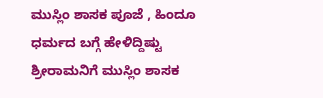ಮುಸ್ಲಿಂ ಶಾಸಕ ಪೂಜೆ , ಹಿಂದೂ ಧರ್ಮದ ಬಗ್ಗೆ ಹೇಳಿದ್ದಿಷ್ಟು
ಶ್ರೀರಾಮನಿಗೆ ಮುಸ್ಲಿಂ ಶಾಸಕ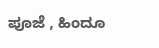ಪೂಜೆ , ಹಿಂದೂ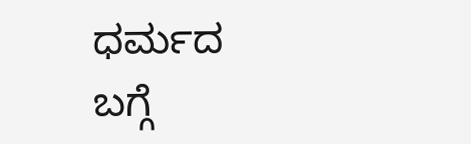ಧರ್ಮದ ಬಗ್ಗೆ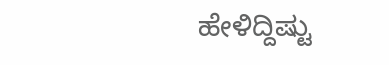ಹೇಳಿದ್ದಿಷ್ಟು